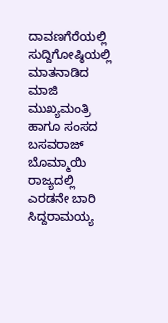ದಾವಣಗೆರೆಯಲ್ಲಿ ಸುದ್ದಿಗೋಷ್ಠಿಯಲ್ಲಿ ಮಾತನಾಡಿದ ಮಾಜಿ ಮುಖ್ಯಮಂತ್ರಿ ಹಾಗೂ ಸಂಸದ ಬಸವರಾಜ್ ಬೊಮ್ಮಾಯಿ ರಾಜ್ಯದಲ್ಲಿ ಎರಡನೇ ಬಾರಿ ಸಿದ್ದರಾಮಯ್ಯ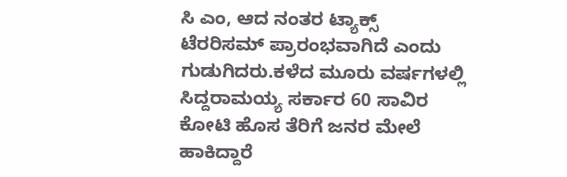ಸಿ ಎಂ, ಆದ ನಂತರ ಟ್ಯಾಕ್ಸ್ ಟೆರರಿಸಮ್ ಪ್ರಾರಂಭವಾಗಿದೆ ಎಂದು ಗುಡುಗಿದರು.ಕಳೆದ ಮೂರು ವರ್ಷಗಳಲ್ಲಿ ಸಿದ್ದರಾಮಯ್ಯ ಸರ್ಕಾರ 60 ಸಾವಿರ ಕೋಟಿ ಹೊಸ ತೆರಿಗೆ ಜನರ ಮೇಲೆ ಹಾಕಿದ್ದಾರೆ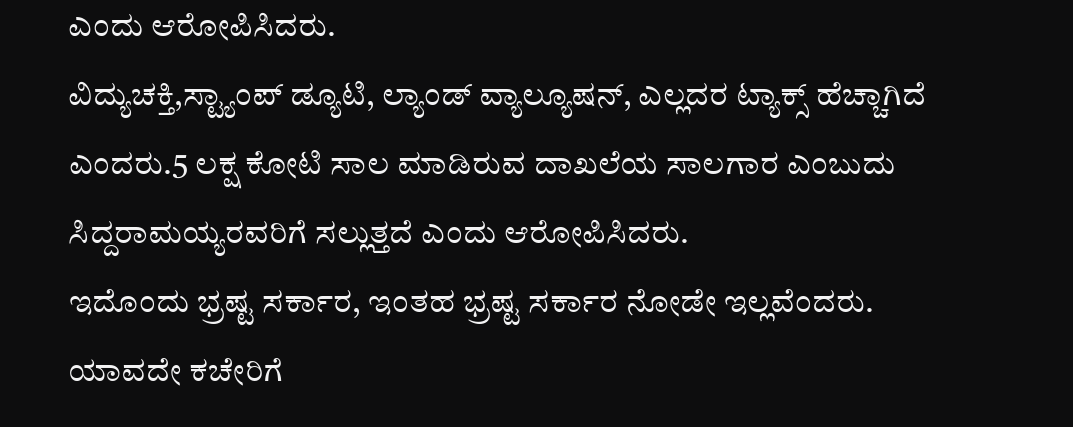ಎಂದು ಆರೋಪಿಸಿದರು.
ವಿದ್ಯುಚಕ್ತಿ,ಸ್ಟ್ಯಾಂಪ್ ಡ್ಯೂಟಿ, ಲ್ಯಾಂಡ್ ವ್ಯಾಲ್ಯೂಷನ್, ಎಲ್ಲದರ ಟ್ಯಾಕ್ಸ್ ಹೆಚ್ಚಾಗಿದೆ ಎಂದರು.5 ಲಕ್ಷ ಕೋಟಿ ಸಾಲ ಮಾಡಿರುವ ದಾಖಲೆಯ ಸಾಲಗಾರ ಎಂಬುದು ಸಿದ್ದರಾಮಯ್ಯರವರಿಗೆ ಸಲ್ಲುತ್ತದೆ ಎಂದು ಆರೋಪಿಸಿದರು.
ಇದೊಂದು ಭ್ರಷ್ಟ ಸರ್ಕಾರ, ಇಂತಹ ಭ್ರಷ್ಟ ಸರ್ಕಾರ ನೋಡೇ ಇಲ್ಲವೆಂದರು. ಯಾವದೇ ಕಚೇರಿಗೆ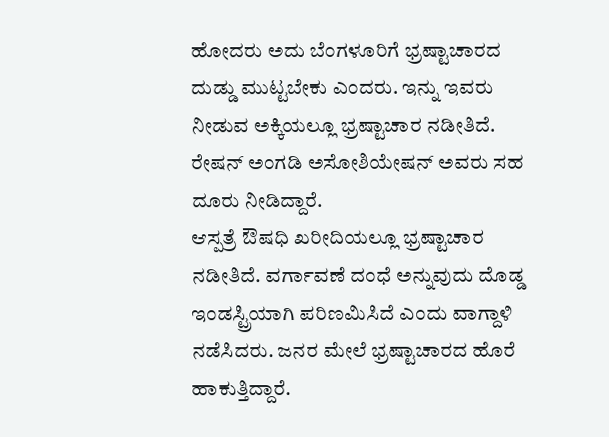ಹೋದರು ಅದು ಬೆಂಗಳೂರಿಗೆ ಭ್ರಷ್ಟಾಚಾರದ ದುಡ್ಡು ಮುಟ್ಟಬೇಕು ಎಂದರು. ಇನ್ನು ಇವರು ನೀಡುವ ಅಕ್ಕಿಯಲ್ಲೂ ಭ್ರಷ್ಟಾಚಾರ ನಡೀತಿದೆ. ರೇಷನ್ ಅಂಗಡಿ ಅಸೋಶಿಯೇಷನ್ ಅವರು ಸಹ ದೂರು ನೀಡಿದ್ದಾರೆ.
ಆಸ್ಪತ್ರೆ ಔಷಧಿ ಖರೀದಿಯಲ್ಲೂ ಭ್ರಷ್ಟಾಚಾರ ನಡೀತಿದೆ. ವರ್ಗಾವಣೆ ದಂಧೆ ಅನ್ನುವುದು ದೊಡ್ಡ ಇಂಡಸ್ಟ್ರಿಯಾಗಿ ಪರಿಣಮಿಸಿದೆ ಎಂದು ವಾಗ್ದಾಳಿ ನಡೆಸಿದರು. ಜನರ ಮೇಲೆ ಭ್ರಷ್ಟಾಚಾರದ ಹೊರೆ ಹಾಕುತ್ತಿದ್ದಾರೆ.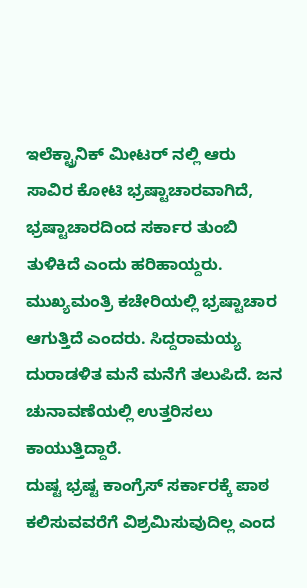ಇಲೆಕ್ಟ್ರಾನಿಕ್ ಮೀಟರ್ ನಲ್ಲಿ ಆರು ಸಾವಿರ ಕೋಟಿ ಭ್ರಷ್ಟಾಚಾರವಾಗಿದೆ, ಭ್ರಷ್ಟಾಚಾರದಿಂದ ಸರ್ಕಾರ ತುಂಬಿ ತುಳಿಕಿದೆ ಎಂದು ಹರಿಹಾಯ್ದರು.
ಮುಖ್ಯಮಂತ್ರಿ ಕಚೇರಿಯಲ್ಲಿ ಭ್ರಷ್ಟಾಚಾರ ಆಗುತ್ತಿದೆ ಎಂದರು. ಸಿದ್ದರಾಮಯ್ಯ ದುರಾಡಳಿತ ಮನೆ ಮನೆಗೆ ತಲುಪಿದೆ. ಜನ ಚುನಾವಣೆಯಲ್ಲಿ ಉತ್ತರಿಸಲು ಕಾಯುತ್ತಿದ್ದಾರೆ.
ದುಷ್ಟ ಭ್ರಷ್ಟ ಕಾಂಗ್ರೆಸ್ ಸರ್ಕಾರಕ್ಕೆ ಪಾಠ ಕಲಿಸುವವರೆಗೆ ವಿಶ್ರಮಿಸುವುದಿಲ್ಲ ಎಂದ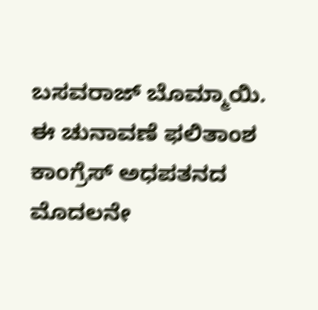ಬಸವರಾಜ್ ಬೊಮ್ಮಾಯಿ.
ಈ ಚುನಾವಣೆ ಫಲಿತಾಂಶ ಕಾಂಗ್ರೆಸ್ ಅಧಪತನದ ಮೊದಲನೇ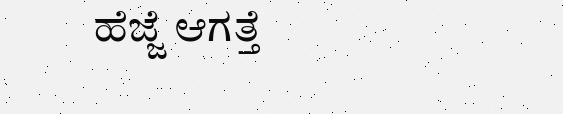ಹೆಜ್ಜೆ ಆಗತ್ತೆ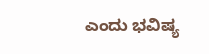ಎಂದು ಭವಿಷ್ಯ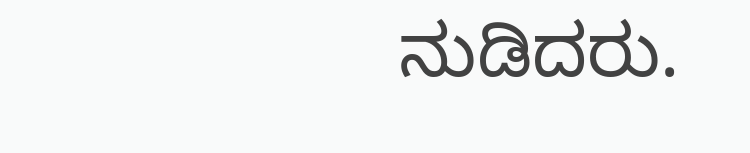ನುಡಿದರು.